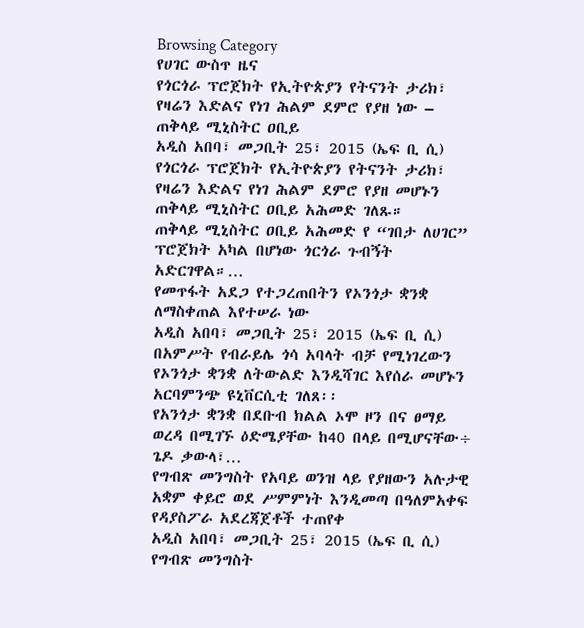Browsing Category
የሀገር ውስጥ ዜና
የጎርጎራ ፕሮጀክት የኢትዮጵያን የትናንት ታሪክ፣ የዛሬን እድልና የነገ ሕልም ደምሮ የያዘ ነው – ጠቅላይ ሚኒስትር ዐቢይ
አዲስ አበባ፣ መጋቢት 25፣ 2015 (ኤፍ ቢ ሲ) የጎርጎራ ፕሮጀክት የኢትዮጵያን የትናንት ታሪክ፣ የዛሬን እድልና የነገ ሕልም ደምሮ የያዘ መሆኑን ጠቅላይ ሚኒስትር ዐቢይ አሕመድ ገለጹ።
ጠቅላይ ሚኒስትር ዐቢይ አሕመድ የ “ገበታ ለሀገር” ፕሮጀክት አካል በሆነው ጎርጎራ ጉብኝት አድርገዋል።…
የመጥፋት አደጋ የተጋረጠበትን የኦንጎታ ቋንቋ ለማስቀጠል እየተሠራ ነው
አዲስ አበባ፣ መጋቢት 25፣ 2015 (ኤፍ ቢ ሲ) በአምሥት የብራይሌ ጎሳ አባላት ብቻ የሚነገረውን የኦንጎታ ቋንቋ ለትውልድ እንዲሻገር እየሰራ መሆኑን አርባምንጭ ዩኒቨርሲቲ ገለጸ፡፡
የአንጎታ ቋንቋ በደቡብ ክልል ኦሞ ዞን በና ፀማይ ወረዳ በሚገኙ ዕድሜያቸው ከ40 በላይ በሚሆናቸው÷ ጌዶ ቃውላ፣…
የግብጽ መንግስት የአባይ ወንዝ ላይ የያዘውን አሉታዊ አቋም ቀይሮ ወደ ሥምምነት እንዲመጣ በዓለምአቀፍ የዳያስፖራ አደረጃጀቶች ተጠየቀ
አዲስ አበባ፣ መጋቢት 25፣ 2015 (ኤፍ ቢ ሲ) የግብጽ መንግስት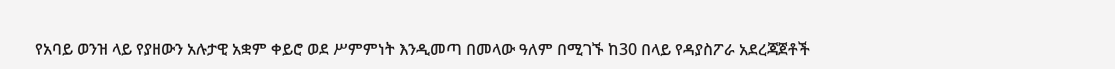የአባይ ወንዝ ላይ የያዘውን አሉታዊ አቋም ቀይሮ ወደ ሥምምነት እንዲመጣ በመላው ዓለም በሚገኙ ከ30 በላይ የዳያስፖራ አደረጃጀቶች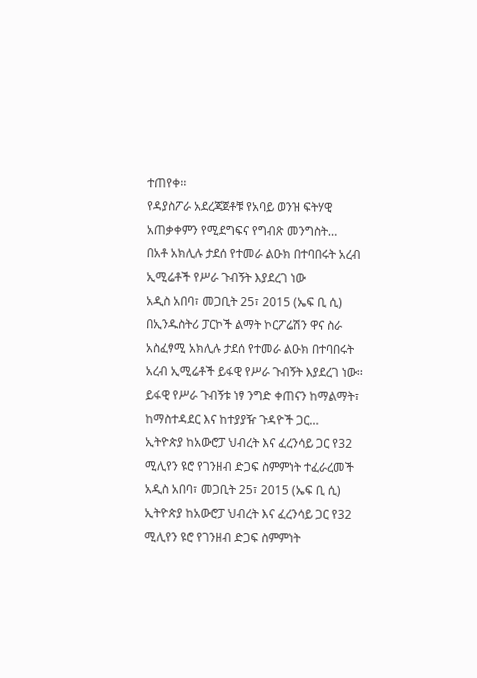ተጠየቀ፡፡
የዳያስፖራ አደረጃጀቶቹ የአባይ ወንዝ ፍትሃዊ አጠቃቀምን የሚደግፍና የግብጽ መንግስት…
በአቶ አክሊሉ ታደሰ የተመራ ልዑክ በተባበሩት አረብ ኢሚሬቶች የሥራ ጉብኝት እያደረገ ነው
አዲስ አበባ፣ መጋቢት 25፣ 2015 (ኤፍ ቢ ሲ) በኢንዱስትሪ ፓርኮች ልማት ኮርፖሬሽን ዋና ስራ አስፈፃሚ አክሊሉ ታደሰ የተመራ ልዑክ በተባበሩት አረብ ኢሚሬቶች ይፋዊ የሥራ ጉብኝት እያደረገ ነው፡፡
ይፋዊ የሥራ ጉብኝቱ ነፃ ንግድ ቀጠናን ከማልማት፣ ከማስተዳደር እና ከተያያዥ ጉዳዮች ጋር…
ኢትዮጵያ ከአውሮፓ ህብረት እና ፈረንሳይ ጋር የ32 ሚሊየን ዩሮ የገንዘብ ድጋፍ ስምምነት ተፈራረመች
አዲስ አበባ፣ መጋቢት 25፣ 2015 (ኤፍ ቢ ሲ) ኢትዮጵያ ከአውሮፓ ህብረት እና ፈረንሳይ ጋር የ32 ሚሊየን ዩሮ የገንዘብ ድጋፍ ስምምነት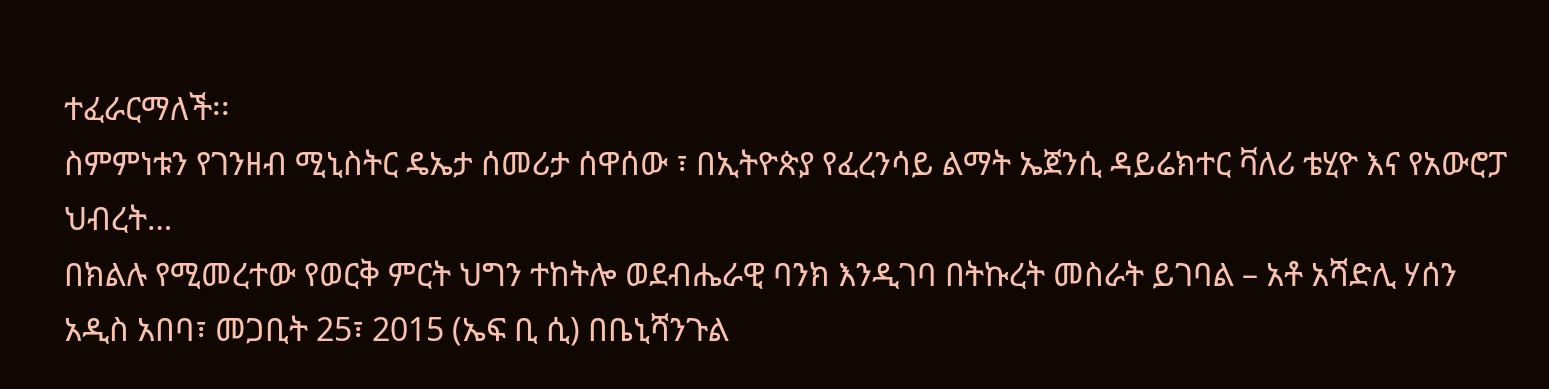ተፈራርማለች፡፡
ስምምነቱን የገንዘብ ሚኒስትር ዴኤታ ሰመሪታ ሰዋሰው ፣ በኢትዮጵያ የፈረንሳይ ልማት ኤጀንሲ ዳይሬክተር ቫለሪ ቴሂዮ እና የአውሮፓ ህብረት…
በክልሉ የሚመረተው የወርቅ ምርት ህግን ተከትሎ ወደብሔራዊ ባንክ እንዲገባ በትኩረት መስራት ይገባል – አቶ አሻድሊ ሃሰን
አዲስ አበባ፣ መጋቢት 25፣ 2015 (ኤፍ ቢ ሲ) በቤኒሻንጉል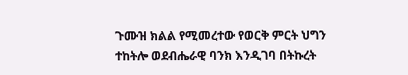ጉሙዝ ክልል የሚመረተው የወርቅ ምርት ህግን ተከትሎ ወደብሔራዊ ባንክ እንዲገባ በትኩረት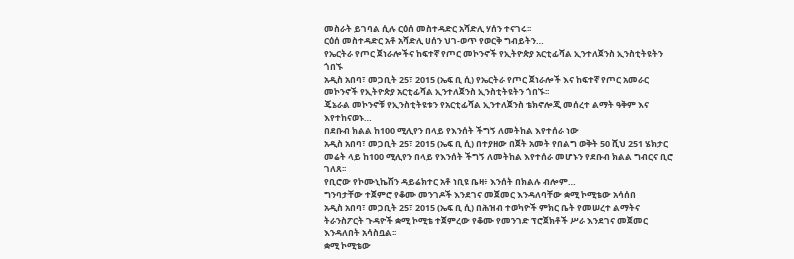መስራት ይገባል ሲሉ ርዕሰ መስተዳድር አሻድሊ ሃሰን ተናገሩ፡፡
ርዕሰ መስተዳድር አቶ አሻድሊ ሀሰን ህገ-ወጥ የወርቅ ግብይትን…
የኤርትራ የጦር ጀነራሎችና ከፍተኛ የጦር መኮንኖች የኢትዮጵያ አርቲፊሻል ኢንተለጀንስ ኢንስቲትዩትን ጎበኙ
አዲስ አበባ፣ መጋቢት 25፣ 2015 (ኤፍ ቢ ሲ) የኤርትራ የጦር ጀነራሎች እና ከፍተኛ የጦር አመራር መኮንኖች የኢትዮጵያ አርቲፊሻል ኢንተለጀንስ ኢንስቲትዩትን ጎበኙ፡፡
ጄኔራል መኮንኖቹ የኢንስቲትዩቱን የአርቲፊሻል ኢንተለጀንስ ቴክኖሎጂ መሰረተ ልማት ዓቅም እና እየተከናወኑ…
በደቡብ ክልል ከ100 ሚሊየን በላይ የእንሰት ችግኝ ለመትከል እየተሰራ ነው
አዲስ አበባ፣ መጋቢት 25፣ 2015 (ኤፍ ቢ ሲ) በተያዘው በጀት አመት የበልግ ወቅት 50 ሺህ 251 ሄክታር መሬት ላይ ከ100 ሚሊየን በላይ የእንሰት ችግኝ ለመትከል እየተሰራ መሆኑን የደቡብ ክልል ግብርና ቢሮ ገለጸ፡፡
የቢሮው የኮሙኒኬሽን ዳይሬክተር አቶ ነቢዩ ቤዛ፥ እንሰት በክልሉ ብሎም…
ግንባታቸው ተጀምሮ የቆሙ መንገዶች እንደገና መጀመር እንዳለባቸው ቋሚ ኮሚቴው አሳሰበ
አዲስ አበባ፣ መጋቢት 25፣ 2015 (ኤፍ ቢ ሲ) በሕዝብ ተወካዮች ምክር ቤት የመሠረተ ልማትና ትራንስፖርት ጉዳዮች ቋሚ ኮሚቴ ተጀምረው የቆሙ የመንገድ ፕሮጀክቶች ሥራ እንደገና መጀመር እንዳለበት አሳስቧል፡፡
ቋሚ ኮሚቴው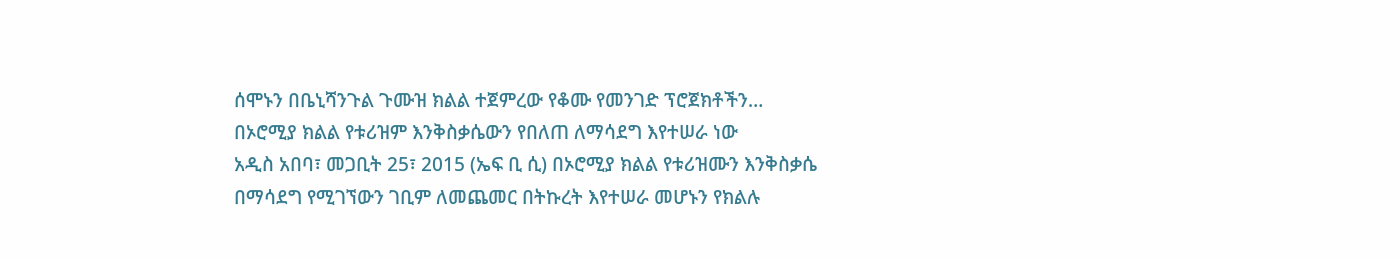ሰሞኑን በቤኒሻንጉል ጉሙዝ ክልል ተጀምረው የቆሙ የመንገድ ፕሮጀክቶችን…
በኦሮሚያ ክልል የቱሪዝም እንቅስቃሴውን የበለጠ ለማሳደግ እየተሠራ ነው
አዲስ አበባ፣ መጋቢት 25፣ 2015 (ኤፍ ቢ ሲ) በኦሮሚያ ክልል የቱሪዝሙን እንቅስቃሴ በማሳደግ የሚገኘውን ገቢም ለመጨመር በትኩረት እየተሠራ መሆኑን የክልሉ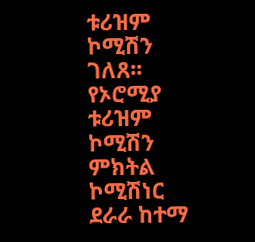ቱሪዝም ኮሚሽን ገለጸ፡፡
የኦሮሚያ ቱሪዝም ኮሚሽን ምክትል ኮሚሽነር ደራራ ከተማ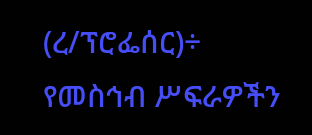(ረ/ፕሮፌሰር)÷ የመስኅብ ሥፍራዎችን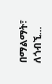በማልማት፣ ለጎብኚ…